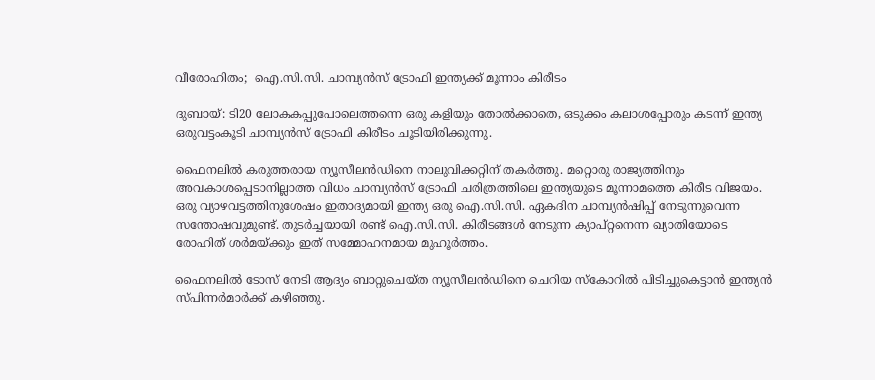വീരോഹിതം;  ഐ.സി.സി. ചാമ്പ്യൻസ് ട്രോഫി ഇന്ത്യക്ക് മൂന്നാം കിരീടം

ദുബായ്: ടി20 ലോകകപ്പുപോലെത്തന്നെ ഒരു കളിയും തോൽക്കാതെ, ഒടുക്കം കലാശപ്പോരും കടന്ന് ഇന്ത്യ ഒരുവട്ടംകൂടി ചാമ്പ്യൻസ് ട്രോഫി കിരീടം ചൂടിയിരിക്കുന്നു.

ഫൈനലിൽ കരുത്തരായ ന്യൂസീലൻഡിനെ നാലുവിക്കറ്റിന് തകർത്തു. മറ്റൊരു രാജ്യത്തിനും അവകാശപ്പെടാനില്ലാത്ത വിധം ചാമ്പ്യൻസ് ട്രോഫി ചരിത്രത്തിലെ ഇന്ത്യയുടെ മൂന്നാമത്തെ കിരീട വിജയം. ഒരു വ്യാഴവട്ടത്തിനുശേഷം ഇതാദ്യമായി ഇന്ത്യ ഒരു ഐ.സി.സി. ഏകദിന ചാമ്പ്യൻഷിപ്പ് നേടുന്നുവെന്ന സന്തോഷവുമുണ്ട്. തുടർച്ചയായി രണ്ട് ഐ.സി.സി. കിരീടങ്ങൾ നേടുന്ന ക്യാപ്റ്റനെന്ന ഖ്യാതിയോടെ രോഹിത് ശർമയ്ക്കും ഇത് സമ്മോഹനമായ മുഹൂർത്തം.

ഫൈനലിൽ ടോസ് നേടി ആദ്യം ബാറ്റുചെയ്ത ന്യൂസീലൻഡിനെ ചെറിയ സ്കോറിൽ പിടിച്ചുകെട്ടാൻ ഇന്ത്യൻ സ്പിന്നർമാർക്ക് കഴിഞ്ഞു.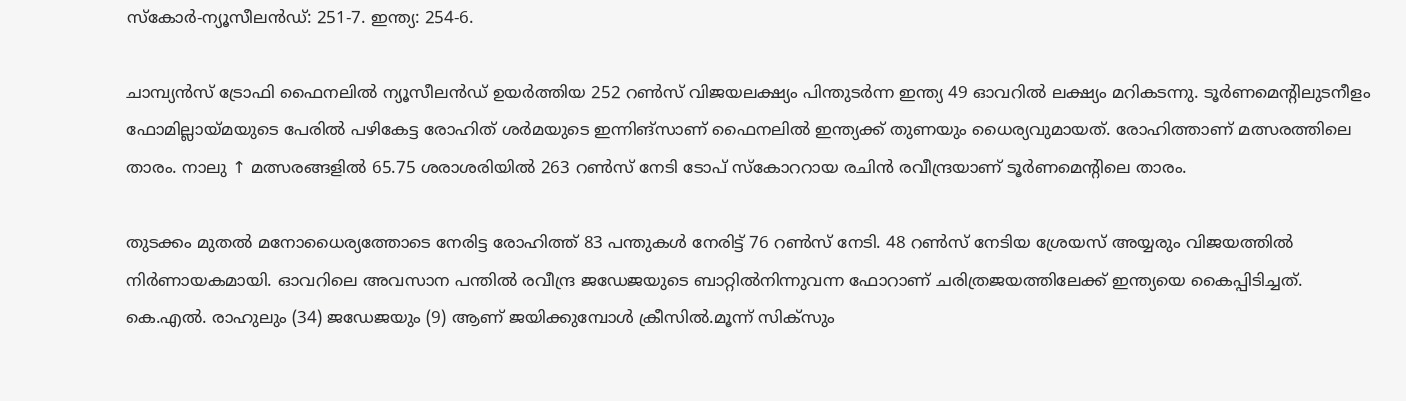സ്കോർ-ന്യൂസീലൻഡ്: 251-7. ഇന്ത്യ: 254-6.

ചാമ്പ്യൻസ് ട്രോഫി ഫൈനലിൽ ന്യൂസീലൻഡ് ഉയർത്തിയ 252 റൺസ് വിജയലക്ഷ്യം പിന്തുടർന്ന ഇന്ത്യ 49 ഓവറിൽ ലക്ഷ്യം മറികടന്നു. ടൂർണമെന്റിലുടനീളം ഫോമില്ലായ്മയുടെ പേരിൽ പഴികേട്ട രോഹിത് ശർമയുടെ ഇന്നിങ്സാണ് ഫൈനലിൽ ഇന്ത്യക്ക് തുണയും ധൈര്യവുമായത്. രോഹിത്താണ് മത്സരത്തിലെ താരം. നാലു ↑ മത്സരങ്ങളിൽ 65.75 ശരാശരിയിൽ 263 റൺസ് നേടി ടോപ് സ്കോററായ രചിൻ രവീന്ദ്രയാണ് ടൂർണമെന്റിലെ താരം.

തുടക്കം മുതൽ മനോധൈര്യത്തോടെ നേരിട്ട രോഹിത്ത് 83 പന്തുകൾ നേരിട്ട് 76 റൺസ് നേടി. 48 റൺസ് നേടിയ ശ്രേയസ് അയ്യരും വിജയത്തിൽ നിർണായകമായി. ഓവറിലെ അവസാന പന്തിൽ രവീന്ദ്ര ജഡേജയുടെ ബാറ്റിൽനിന്നുവന്ന ഫോറാണ് ചരിത്രജയത്തിലേക്ക് ഇന്ത്യയെ കൈപ്പിടിച്ചത്. കെ.എൽ. രാഹുലും (34) ജഡേജയും (9) ആണ് ജയിക്കുമ്പോൾ ക്രീസിൽ.മൂന്ന് സിക്സും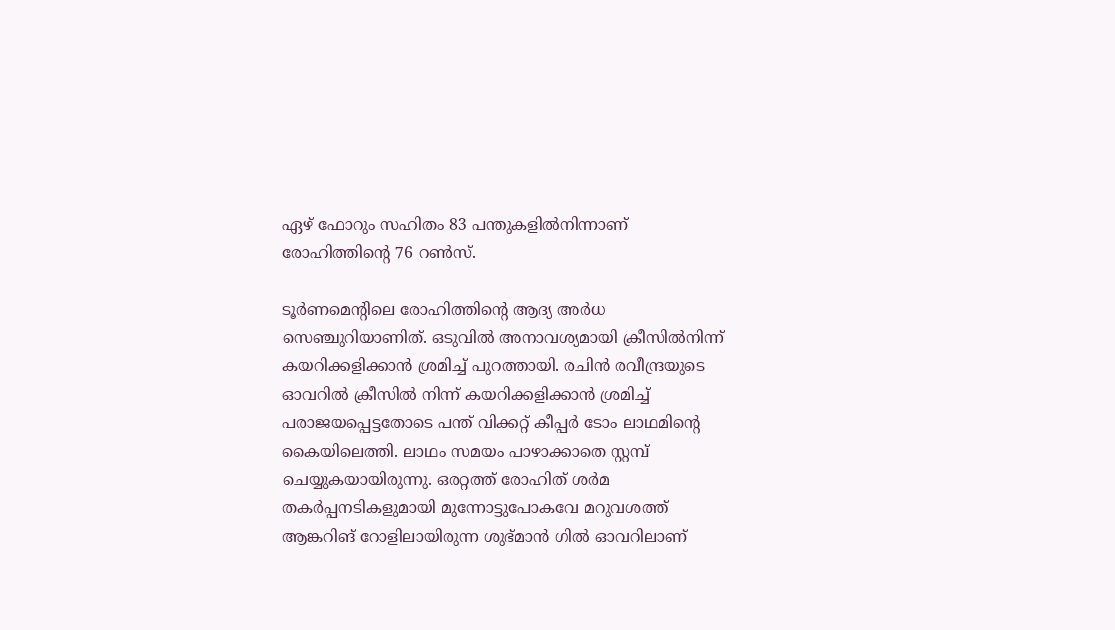ഏഴ് ഫോറും സഹിതം 83 പന്തുകളിൽനിന്നാണ് രോഹിത്തിന്റെ 76 റൺസ്.

ടൂർണമെന്റിലെ രോഹിത്തിന്റെ ആദ്യ അർധ സെഞ്ചുറിയാണിത്. ഒടുവിൽ അനാവശ്യമായി ക്രീസിൽനിന്ന് കയറിക്കളിക്കാൻ ശ്രമിച്ച് പുറത്തായി. രചിൻ രവീന്ദ്രയുടെ ഓവറിൽ ക്രീസിൽ നിന്ന് കയറിക്കളിക്കാൻ ശ്രമിച്ച് പരാജയപ്പെട്ടതോടെ പന്ത് വിക്കറ്റ് കീപ്പർ ടോം ലാഥമിന്റെ കൈയിലെത്തി. ലാഥം സമയം പാഴാക്കാതെ സ്റ്റമ്പ് ചെയ്യുകയായിരുന്നു. ഒരറ്റത്ത് രോഹിത് ശർമ തകർപ്പനടികളുമായി മുന്നോട്ടുപോകവേ മറുവശത്ത് ആങ്കറിങ് റോളിലായിരുന്ന ശുഭ്‌മാൻ ഗിൽ ഓവറിലാണ്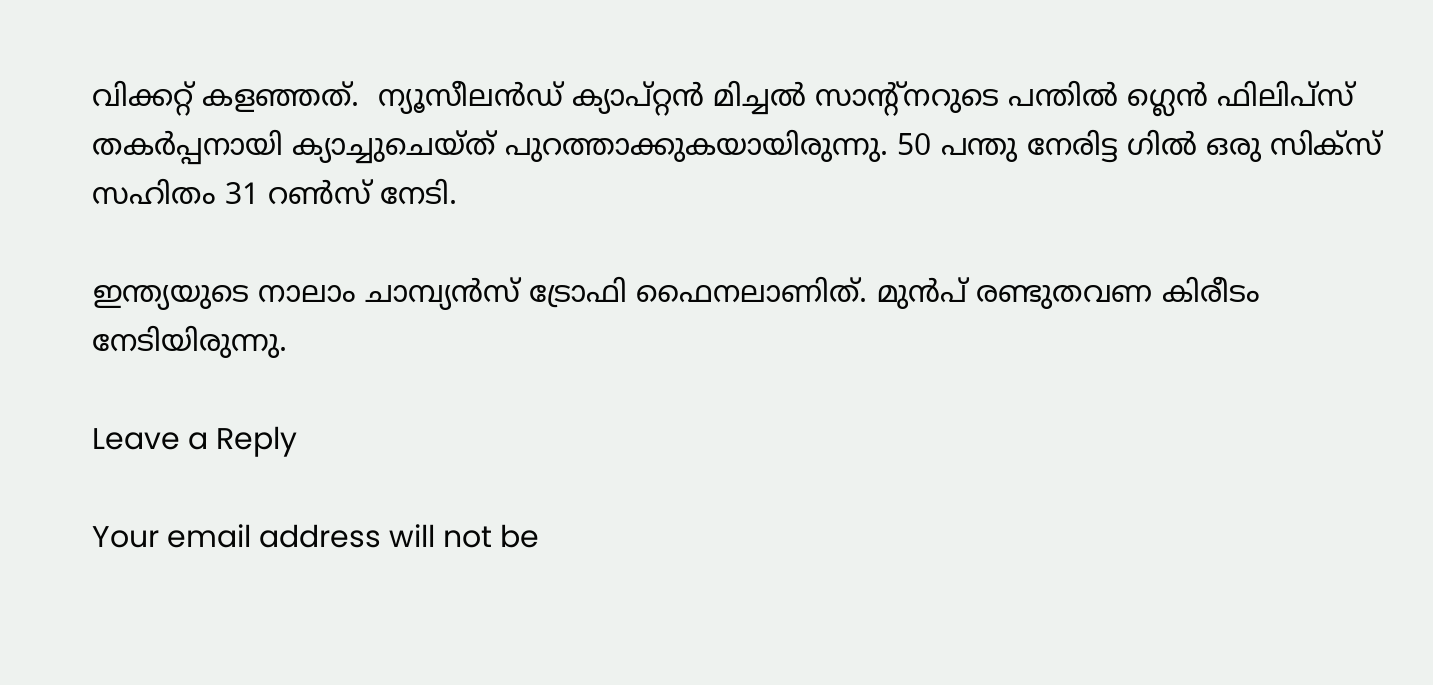വിക്കറ്റ് കളഞ്ഞത്.  ന്യൂസീലൻഡ് ക്യാപ്റ്റൻ മിച്ചൽ സാന്റ്നറുടെ പന്തിൽ ഗ്ലെൻ ഫിലിപ്സ് തകർപ്പനായി ക്യാച്ചുചെയ്ത് പുറത്താക്കുകയായിരുന്നു. 50 പന്തു നേരിട്ട ഗിൽ ഒരു സിക്സ്‌ സഹിതം 31 റൺസ് നേടി.

ഇന്ത്യയുടെ നാലാം ചാമ്പ്യൻസ് ട്രോഫി ഫൈനലാണിത്. മുൻപ് രണ്ടുതവണ കിരീടം നേടിയിരുന്നു.

Leave a Reply

Your email address will not be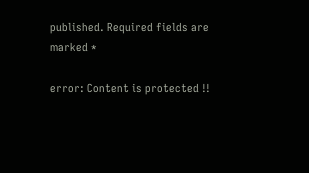published. Required fields are marked *

error: Content is protected !!